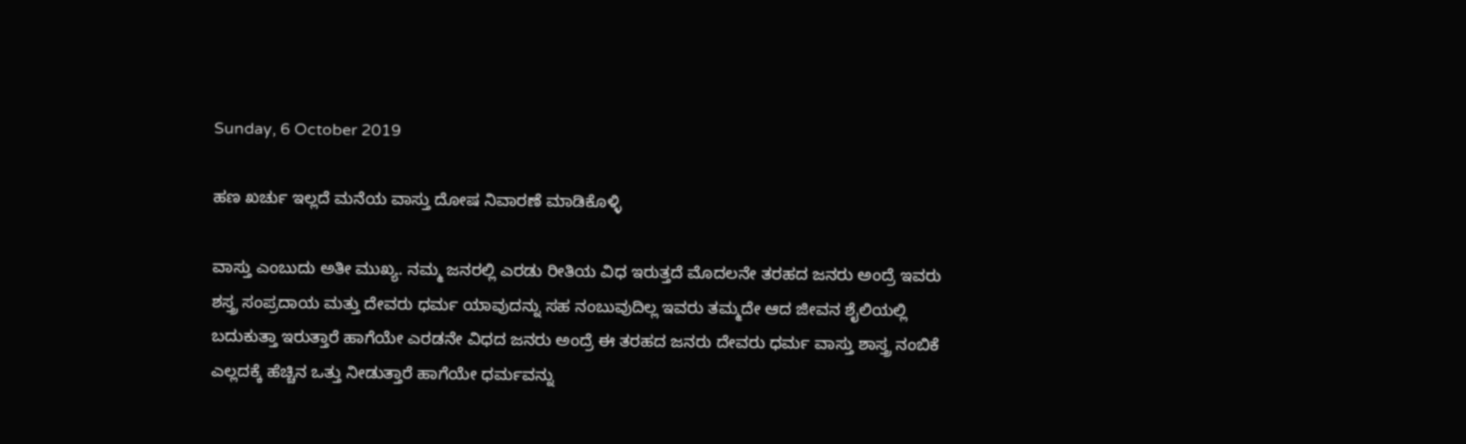Sunday, 6 October 2019

ಹಣ ಖರ್ಚು ಇಲ್ಲದೆ ಮನೆಯ ವಾಸ್ತು ದೋಷ ನಿವಾರಣೆ ಮಾಡಿಕೊಳ್ಳಿ

ವಾಸ್ತು ಎಂಬುದು ಅತೀ ಮುಖ್ಯ. ನಮ್ಮ ಜನರಲ್ಲಿ ಎರಡು ರೀತಿಯ ವಿಧ ಇರುತ್ತದೆ ಮೊದಲನೇ ತರಹದ ಜನರು ಅಂದ್ರೆ ಇವರು ಶಸ್ತ್ರ ಸಂಪ್ರದಾಯ ಮತ್ತು ದೇವರು ಧರ್ಮ ಯಾವುದನ್ನು ಸಹ ನಂಬುವುದಿಲ್ಲ ಇವರು ತಮ್ಮದೇ ಆದ ಜೀವನ ಶೈಲಿಯಲ್ಲಿ ಬದುಕುತ್ತಾ ಇರುತ್ತಾರೆ ಹಾಗೆಯೇ ಎರಡನೇ ವಿಧದ ಜನರು ಅಂದ್ರೆ ಈ ತರಹದ ಜನರು ದೇವರು ಧರ್ಮ ವಾಸ್ತು ಶಾಸ್ತ್ರ ನಂಬಿಕೆ ಎಲ್ಲದಕ್ಕೆ ಹೆಚ್ಚಿನ ಒತ್ತು ನೀಡುತ್ತಾರೆ ಹಾಗೆಯೇ ಧರ್ಮವನ್ನು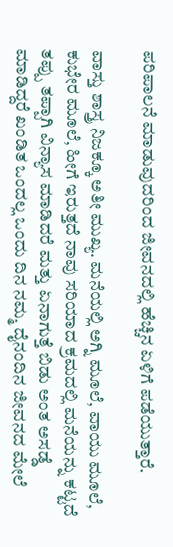ಪರಿಪಾಲನೆ ಮಾಡುವುದರಿಂದ ಜೀವನದಲ್ಲಿ ಹೆಚ್ಚಿನ ಏಳಿಗೆ ಪಡೆಯುತ್ತಾರೆ.

ವಾಸ್ತು ಶಾಸ್ತ್ರ ನಿಜಕ್ಕೂ ಅತೀ ಮುಖ್ಯ. ಮನೆಯಲ್ಲಿ ಅಗ್ನಿ ಮೂಲೆ, ವಾಯು ಮೂಲೆ, ಕುಭೇರ ಮೂಲೆ, ಹೀಗೆ ಇರುತ್ತದೆ ನಾವು ಸರಿಯಾದ ಕ್ರಮದಲ್ಲಿ ಮನೆಯನ್ನು ಕಟ್ಟದೆ ತಪ್ಪು ತಪ್ಪಾಗಿ ವಿನ್ಯಾಸ ಮಾಡಿದರೆ ಮತ್ತು ಏನಾಗುತ್ತೆ ಬಿಡು ಅಂತ ಅಸಡ್ಡೆ ಮಾಡಿದ್ದರೆ ಖಂಡಿತ ಒಂದಲ್ಲ ಒಂದು ದಿನ ನಮ್ಮ ದೈನಂದಿನ ಜೀವನದ ಮೇಲೆ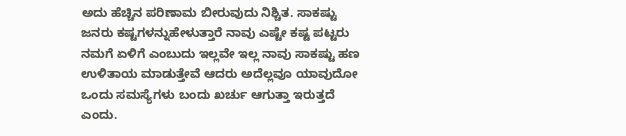ಅದು ಹೆಚ್ಚಿನ ಪರಿಣಾಮ ಬೀರುವುದು ನಿಶ್ಚಿತ. ಸಾಕಷ್ಟು ಜನರು ಕಷ್ಟಗಳನ್ನುಹೇಳುತ್ತಾರೆ ನಾವು ಎಷ್ಟೇ ಕಷ್ಟ ಪಟ್ಟರು ನಮಗೆ ಏಳಿಗೆ ಎಂಬುದು ಇಲ್ಲವೇ ಇಲ್ಲ ನಾವು ಸಾಕಷ್ಟು ಹಣ ಉಳಿತಾಯ ಮಾಡುತ್ತೇವೆ ಆದರು ಅದೆಲ್ಲವೂ ಯಾವುದೋ ಒಂದು ಸಮಸ್ಯೆಗಳು ಬಂದು ಖರ್ಚು ಆಗುತ್ತಾ ಇರುತ್ತದೆ ಎಂದು.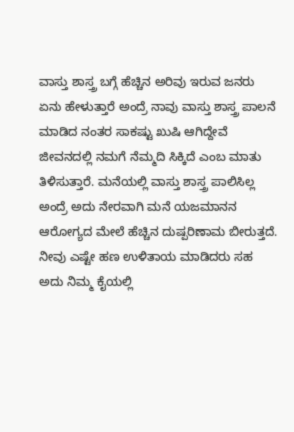ವಾಸ್ತು ಶಾಸ್ತ್ರ ಬಗ್ಗೆ ಹೆಚ್ಚಿನ ಅರಿವು ಇರುವ ಜನರು ಏನು ಹೇಳುತ್ತಾರೆ ಅಂದ್ರೆ ನಾವು ವಾಸ್ತು ಶಾಸ್ತ್ರ ಪಾಲನೆ ಮಾಡಿದ ನಂತರ ಸಾಕಷ್ಟು ಖುಷಿ ಆಗಿದ್ದೇವೆ ಜೀವನದಲ್ಲಿ ನಮಗೆ ನೆಮ್ಮದಿ ಸಿಕ್ಕಿದೆ ಎಂಬ ಮಾತು ತಿಳಿಸುತ್ತಾರೆ. ಮನೆಯಲ್ಲಿ ವಾಸ್ತು ಶಾಸ್ತ್ರ ಪಾಲಿಸಿಲ್ಲ ಅಂದ್ರೆ ಅದು ನೇರವಾಗಿ ಮನೆ ಯಜಮಾನನ ಆರೋಗ್ಯದ ಮೇಲೆ ಹೆಚ್ಚಿನ ದುಷ್ಪರಿಣಾಮ ಬೀರುತ್ತದೆ. ನೀವು ಎಷ್ಟೇ ಹಣ ಉಳಿತಾಯ ಮಾಡಿದರು ಸಹ ಅದು ನಿಮ್ಮ ಕೈಯಲ್ಲಿ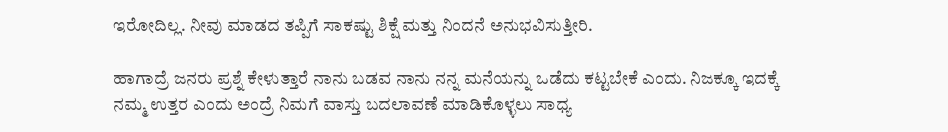ಇರೋದಿಲ್ಲ. ನೀವು ಮಾಡದ ತಪ್ಪಿಗೆ ಸಾಕಷ್ಟು ಶಿಕ್ಷೆ ಮತ್ತು ನಿಂದನೆ ಅನುಭವಿಸುತ್ತೀರಿ.

ಹಾಗಾದ್ರೆ ಜನರು ಪ್ರಶ್ನೆ ಕೇಳುತ್ತಾರೆ ನಾನು ಬಡವ ನಾನು ನನ್ನ ಮನೆಯನ್ನು ಒಡೆದು ಕಟ್ಟಬೇಕೆ ಎಂದು. ನಿಜಕ್ಕೂ ಇದಕ್ಕೆ ನಮ್ಮ ಉತ್ತರ ಎಂದು ಅಂದ್ರೆ ನಿಮಗೆ ವಾಸ್ತು ಬದಲಾವಣೆ ಮಾಡಿಕೊಳ್ಳಲು ಸಾಧ್ಯ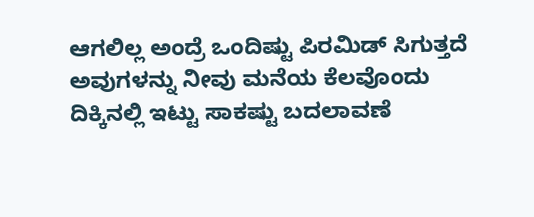ಆಗಲಿಲ್ಲ ಅಂದ್ರೆ ಒಂದಿಷ್ಟು ಪಿರಮಿಡ್ ಸಿಗುತ್ತದೆ ಅವುಗಳನ್ನು ನೀವು ಮನೆಯ ಕೆಲವೊಂದು ದಿಕ್ಕಿನಲ್ಲಿ ಇಟ್ಟು ಸಾಕಷ್ಟು ಬದಲಾವಣೆ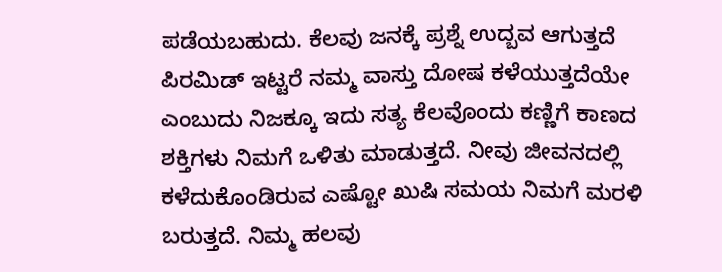ಪಡೆಯಬಹುದು. ಕೆಲವು ಜನಕ್ಕೆ ಪ್ರಶ್ನೆ ಉದ್ಬವ ಆಗುತ್ತದೆ ಪಿರಮಿಡ್ ಇಟ್ಟರೆ ನಮ್ಮ ವಾಸ್ತು ದೋಷ ಕಳೆಯುತ್ತದೆಯೇ ಎಂಬುದು ನಿಜಕ್ಕೂ ಇದು ಸತ್ಯ ಕೆಲವೊಂದು ಕಣ್ಣಿಗೆ ಕಾಣದ ಶಕ್ತಿಗಳು ನಿಮಗೆ ಒಳಿತು ಮಾಡುತ್ತದೆ. ನೀವು ಜೀವನದಲ್ಲಿ ಕಳೆದುಕೊಂಡಿರುವ ಎಷ್ಟೋ ಖುಷಿ ಸಮಯ ನಿಮಗೆ ಮರಳಿ ಬರುತ್ತದೆ. ನಿಮ್ಮ ಹಲವು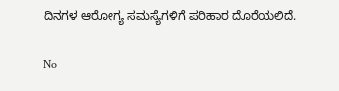ದಿನಗಳ ಆರೋಗ್ಯ ಸಮಸ್ಯೆಗಳಿಗೆ ಪರಿಹಾರ ದೊರೆಯಲಿದೆ.

No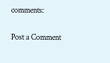comments:

Post a Comment